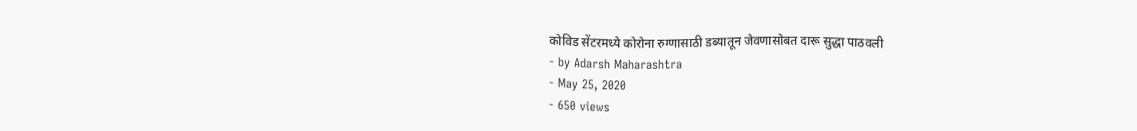कोविड सेंटरमध्ये कोरोना रुग्णासाठी डब्यातून जेवणासोबत दारू सुद्धा पाठवली
- by Adarsh Maharashtra
- May 25, 2020
- 650 views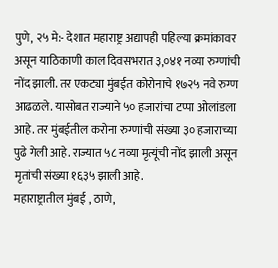पुणे, २५ मे:- देशात महाराष्ट्र अद्यापही पहिल्या क्रमांकावर असून याठिकाणी काल दिवसभरात ३,०४१ नव्या रुग्णांची नोंद झाली. तर एकट्या मुंबईत कोरोनाचे १७२५ नवे रुग्ण आढळले. यासोबत राज्याने ५० हजारांचा टप्पा ओलांडला आहे. तर मुंबईतील करोना रुग्णांची संख्या ३० हजाराच्या पुढे गेली आहे. राज्यात ५८ नव्या मृत्यूंची नोंद झाली असून मृतांची संख्या १६३५ झाली आहे.
महाराष्ट्रातील मुंबई , ठाणे,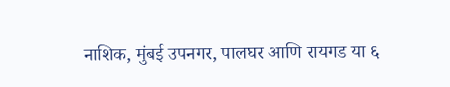नाशिक, मुंबई उपनगर, पालघर आणि रायगड या ६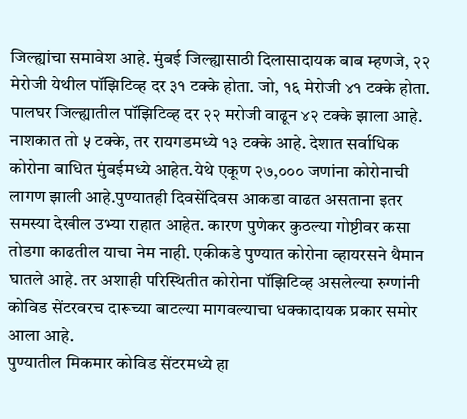जिल्ह्यांचा समावेश आहे. मुंबई जिल्ह्यासाठी दिलासादायक बाब म्हणजे, २२ मेरोजी येथील पॉझिटिव्ह दर ३१ टक्के होता. जो, १६ मेरोजी ४१ टक्के होता. पालघर जिल्ह्यातील पॉझिटिव्ह दर २२ मरोजी वाढून ४२ टक्के झाला आहे. नाशकात तो ५ टक्के, तर रायगडमध्ये १३ टक्के आहे. देशात सर्वाधिक कोरोना बाधित मुंबईमध्ये आहेत.येथे एकूण २७,००० जणांना कोरोनाची लागण झाली आहे.पुण्यातही दिवसेंदिवस आकडा वाढत असताना इतर समस्या देखील उभ्या राहात आहेत. कारण पुणेकर कुठल्या गोष्टीवर कसा तोडगा काढतील याचा नेम नाही. एकीकडे पुण्यात कोरोना व्हायरसने थैमान घातले आहे. तर अशाही परिस्थितीत कोरोना पॉझिटिव्ह असलेल्या रुग्णांनी कोविड सेंटरवरच दारूच्या बाटल्या मागवल्याचा धक्कादायक प्रकार समोर आला आहे.
पुण्यातील मिकमार कोविड सेंटरमध्ये हा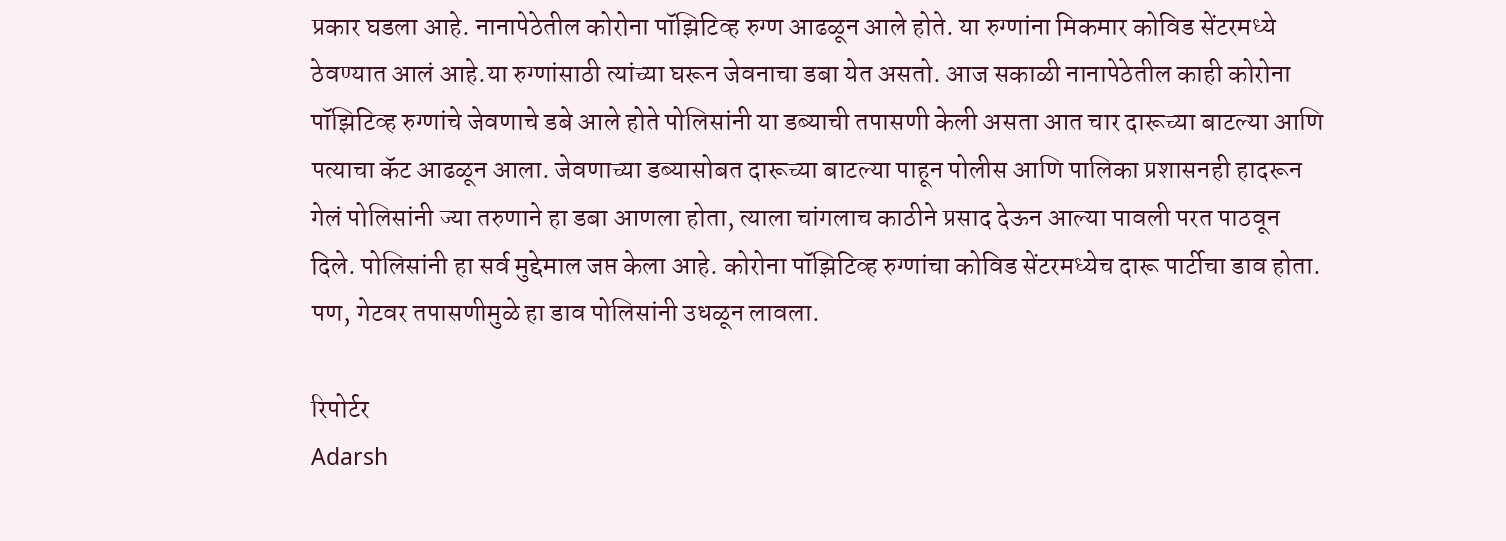प्रकार घडला आहे. नानापेठेतील कोरोना पॉझिटिव्ह रुग्ण आढळून आले होते. या रुग्णांना मिकमार कोविड सेंटरमध्ये ठेवण्यात आलं आहे.या रुग्णांसाठी त्यांच्या घरून जेवनाचा डबा येत असतो. आज सकाळी नानापेठेतील काही कोरोना पॉझिटिव्ह रुग्णांचे जेवणाचे डबे आले होते पोलिसांनी या डब्याची तपासणी केली असता आत चार दारूच्या बाटल्या आणि पत्याचा कॅट आढळून आला. जेवणाच्या डब्यासोबत दारूच्या बाटल्या पाहून पोलीस आणि पालिका प्रशासनही हादरून गेलं पोलिसांनी ज्या तरुणाने हा डबा आणला होता, त्याला चांगलाच काठीने प्रसाद देऊन आल्या पावली परत पाठवून दिले. पोलिसांनी हा सर्व मुद्देमाल जप्त केला आहे. कोरोना पॉझिटिव्ह रुग्णांचा कोविड सेंटरमध्येच दारू पार्टीचा डाव होता. पण, गेटवर तपासणीमुळे हा डाव पोलिसांनी उधळून लावला.

रिपोर्टर
Adarsh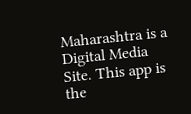Maharashtra is a Digital Media Site. This app is the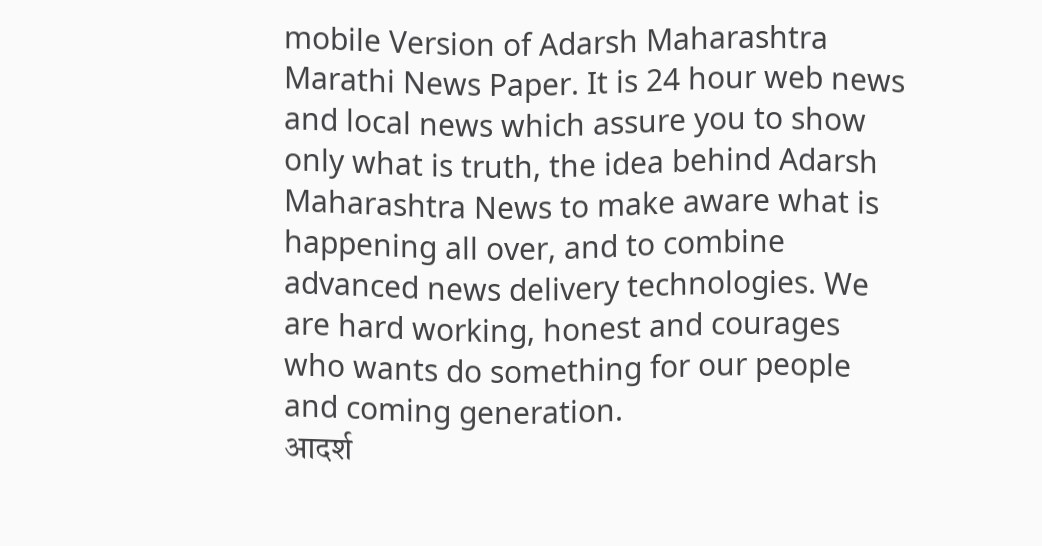mobile Version of Adarsh Maharashtra Marathi News Paper. It is 24 hour web news and local news which assure you to show only what is truth, the idea behind Adarsh Maharashtra News to make aware what is happening all over, and to combine advanced news delivery technologies. We are hard working, honest and courages who wants do something for our people and coming generation.
आदर्श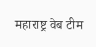महाराष्ट्र वेब टीम